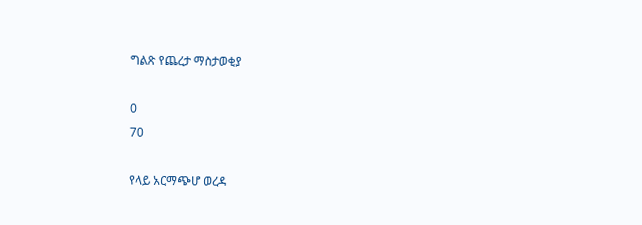ግልጽ የጨረታ ማስታወቂያ

0
70

የላይ አርማጭሆ ወረዳ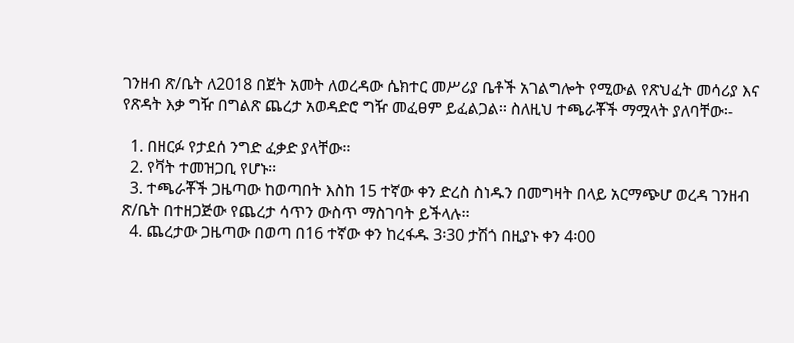ገንዘብ ጽ/ቤት ለ2018 በጀት አመት ለወረዳው ሴክተር መሥሪያ ቤቶች አገልግሎት የሚውል የጽህፈት መሳሪያ እና የጽዳት እቃ ግዥ በግልጽ ጨረታ አወዳድሮ ግዥ መፈፀም ይፈልጋል፡፡ ስለዚህ ተጫራቾች ማሟላት ያለባቸው፡-

  1. በዘርፉ የታደሰ ንግድ ፈቃድ ያላቸው፡፡
  2. የቫት ተመዝጋቢ የሆኑ፡፡
  3. ተጫራቾች ጋዜጣው ከወጣበት እስከ 15 ተኛው ቀን ድረስ ስነዱን በመግዛት በላይ አርማጭሆ ወረዳ ገንዘብ ጽ/ቤት በተዘጋጅው የጨረታ ሳጥን ውስጥ ማስገባት ይችላሉ፡፡
  4. ጨረታው ጋዜጣው በወጣ በ16 ተኛው ቀን ከረፋዱ 3፡30 ታሽጎ በዚያኑ ቀን 4፡00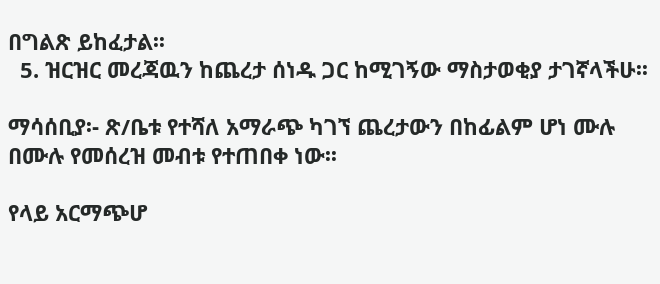በግልጽ ይከፈታል፡፡
  5. ዝርዝር መረጃዉን ከጨረታ ሰነዱ ጋር ከሚገኝው ማስታወቂያ ታገኛላችሁ፡፡

ማሳሰቢያ፡- ጽ/ቤቱ የተሻለ አማራጭ ካገኘ ጨረታውን በከፊልም ሆነ ሙሉ በሙሉ የመሰረዝ መብቱ የተጠበቀ ነው፡፡

የላይ አርማጭሆ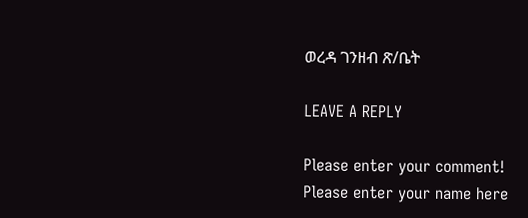ወረዳ ገንዘብ ጽ/ቤት

LEAVE A REPLY

Please enter your comment!
Please enter your name here